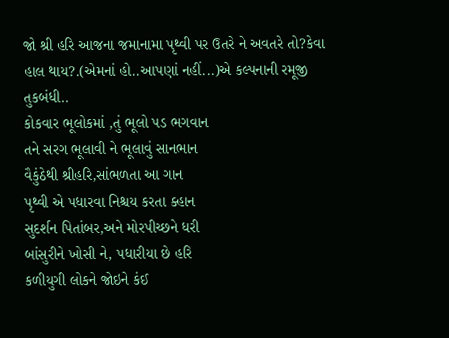જો શ્રી હરિ આજના જમાનામા પૃથ્વી પર ઉતરે ને અવતરે તો?કેવા હાલ થાય?.(એમનાં હો..આપણાં નહીં...)એ કલ્પનાની રમૂજી તુકબંધી..
કોકવાર ભૂલોકમાં ,તું ભૂલો પડ ભગવાન
તને સરગ ભૂલાવી ને ભૂલાવું સાનભાન
વૈકુંઠેથી શ્રીહરિ,સાંભળતા આ ગાન
પૃથ્વી એ પધારવા નિશ્ચય કરતા ક્હાન
સુદર્શન પિતાંબર,અને મોરપીચ્છને ધરી
બાંસુરીને ખોસી ને, પધારીયા છે હરિ
કળીયુગી લોકને જોઇને કંઈ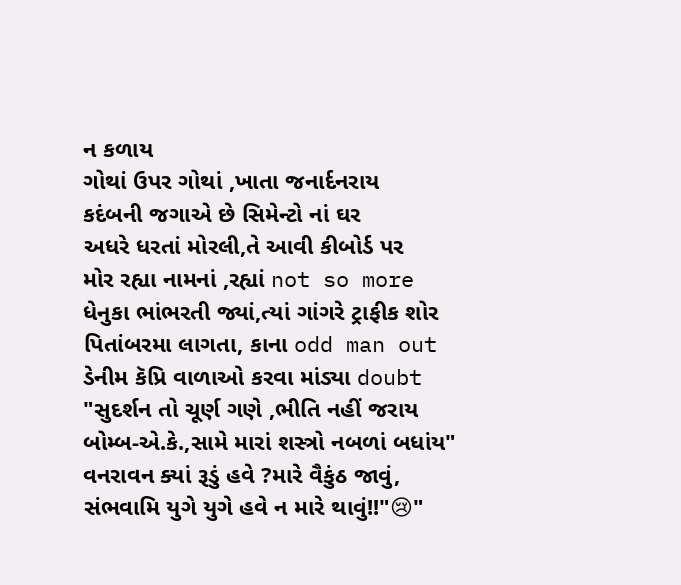ન કળાય
ગોથાં ઉપર ગોથાં ,ખાતા જનાર્દનરાય
કદંબની જગાએ છે સિમેન્ટો નાં ઘર
અધરે ધરતાં મોરલી,તે આવી કીબોર્ડ પર
મોર રહ્યા નામનાં ,રહ્યાં not so more
ધેનુકા ભાંભરતી જ્યાં,ત્યાં ગાંગરે ટ્રાફીક શોર
પિતાંબરમા લાગતા, કાના odd man out
ડેનીમ કૅપ્રિ વાળાઓ કરવા માંડ્યા doubt
"સુદર્શન તો ચૂર્ણ ગણે ,ભીતિ નહીં જરાય
બોમ્બ-એ.કે.,સામે મારાં શસ્ત્રો નબળાં બધાંય"
વનરાવન ક્યાં રૂડું હવે ?મારે વૈકુંઠ જાવું,
સંભવામિ યુગે યુગે હવે ન મારે થાવું!!"😢"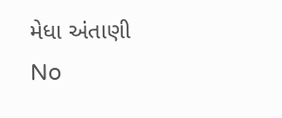મેધા અંતાણી
No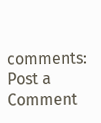comments:
Post a Comment